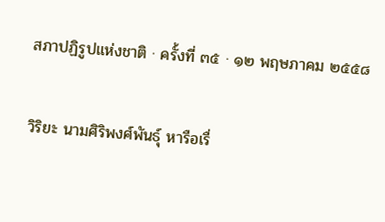สภาปฏิรูปแห่งชาติ · ครั้งที่ ๓๕ · ๑๒ พฤษภาคม ๒๕๕๘

วิริยะ นามศิริพงศ์พันธุ์ หารือเรื่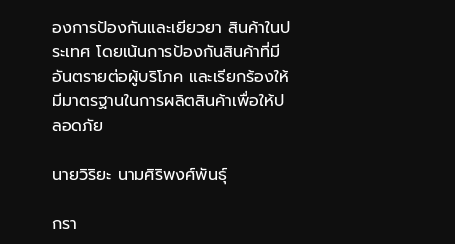องการป้องกันและเยียวยา สินค้าในประเทศ โดยเน้นการป้องกันสินค้าที่มีอันตรายต่อผู้บริโภค และเรียกร้องให้มีมาตรฐานในการผลิตสินค้าเพื่อให้ปลอดภัย

นายวิริยะ นามศิริพงศ์พันธุ์

กรา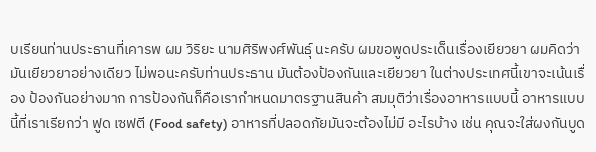บเรียนท่านประธานที่เคารพ ผม วิริยะ นามศิริพงศ์พันธุ์ นะครับ ผมขอพูดประเด็นเรื่องเยียวยา ผมคิดว่ามันเยียวยาอย่างเดียว ไม่พอนะครับท่านประธาน มันต้องป้องกันและเยียวยา ในต่างประเทศนี้เขาจะเน้นเรื่อง ป้องกันอย่างมาก การป้องกันก็คือเรากําหนดมาตรฐานสินค้า สมมุติว่าเรื่องอาหารแบบนี้ อาหารแบบนี้ที่เราเรียกว่า ฟูด เซฟตี (Food safety) อาหารที่ปลอดภัยมันจะต้องไม่มี อะไรบ้าง เช่น คุณจะใส่ผงกันบูด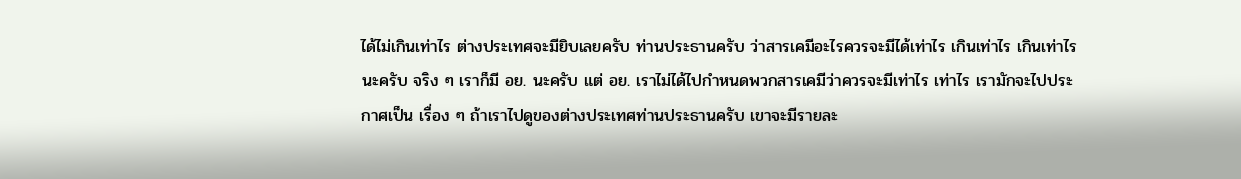ได้ไม่เกินเท่าไร ต่างประเทศจะมียิบเลยครับ ท่านประธานครับ ว่าสารเคมีอะไรควรจะมีได้เท่าไร เกินเท่าไร เกินเท่าไรนะครับ จริง ๆ เราก็มี อย. นะครับ แต่ อย. เราไม่ได้ไปกําหนดพวกสารเคมีว่าควรจะมีเท่าไร เท่าไร เรามักจะไปประกาศเป็น เรื่อง ๆ ถ้าเราไปดูของต่างประเทศท่านประธานครับ เขาจะมีรายละ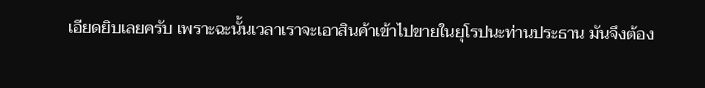เอียดยิบเลยครับ เพราะฉะนั้นเวลาเราจะเอาสินค้าเข้าไปขายในยุโรปนะท่านประธาน มันจึงต้อง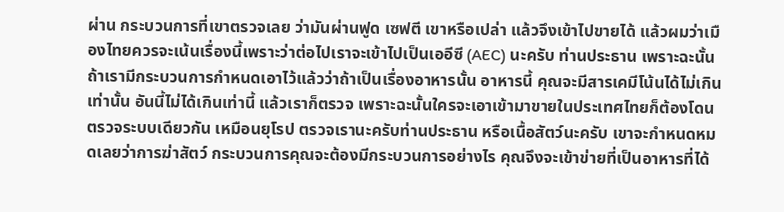ผ่าน กระบวนการที่เขาตรวจเลย ว่ามันผ่านฟูด เซฟตี เขาหรือเปล่า แล้วจึงเข้าไปขายได้ แล้วผมว่าเมืองไทยควรจะเน้นเรื่องนี้เพราะว่าต่อไปเราจะเข้าไปเป็นเออีซี (AEC) นะครับ ท่านประธาน เพราะฉะนั้นถ้าเรามีกระบวนการกําหนดเอาไว้แล้วว่าถ้าเป็นเรื่องอาหารนั้น อาหารนี้ คุณจะมีสารเคมีโน้นได้ไม่เกินเท่านั้น อันนี้ไม่ได้เกินเท่านี้ แล้วเราก็ตรวจ เพราะฉะนั้นใครจะเอาเข้ามาขายในประเทศไทยก็ต้องโดนตรวจระบบเดียวกัน เหมือนยุโรป ตรวจเรานะครับท่านประธาน หรือเนื้อสัตว์นะครับ เขาจะกําหนดหมดเลยว่าการฆ่าสัตว์ กระบวนการคุณจะต้องมีกระบวนการอย่างไร คุณจึงจะเข้าข่ายที่เป็นอาหารที่ได้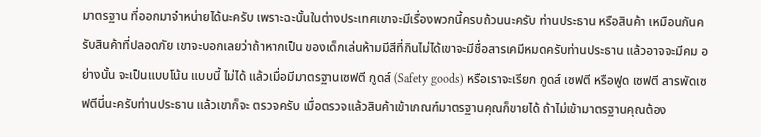มาตรฐาน ที่ออกมาจําหน่ายได้นะครับ เพราะฉะนั้นในต่างประเทศเขาจะมีเรื่องพวกนี้ครบถ้วนนะครับ ท่านประธาน หรือสินค้า เหมือนกันครับสินค้าที่ปลอดภัย เขาจะบอกเลยว่าถ้าหากเป็น ของเด็กเล่นห้ามมีสีที่กินไม่ได้เขาจะมีชื่อสารเคมีหมดครับท่านประธาน แล้วอาจจะมีคม อย่างนั้น จะเป็นแบบโน้น แบบนี้ ไม่ได้ แล้วเมื่อมีมาตรฐานเซฟตี กูดส์ (Safety goods) หรือเราจะเรียก กูดส์ เซฟตี หรือฟูด เซฟตี สารพัดเซฟตีนี่นะครับท่านประธาน แล้วเขาก็จะ ตรวจครับ เมื่อตรวจแล้วสินค้าเข้าเกณฑ์มาตรฐานคุณก็ขายได้ ถ้าไม่เข้ามาตรฐานคุณต้อง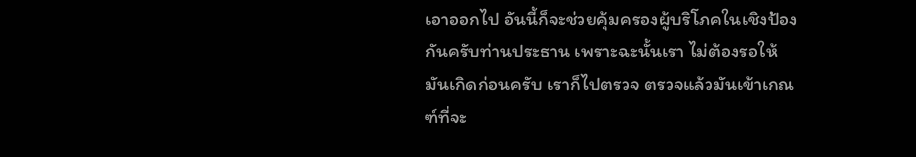เอาออกไป อันนี้ก็จะช่วยคุ้มครองผู้บริโภคในเชิงป้องกันครับท่านประธาน เพราะฉะนั้นเรา ไม่ต้องรอให้มันเกิดก่อนครับ เราก็ไปตรวจ ตรวจแล้วมันเข้าเกณฑ์ที่จะ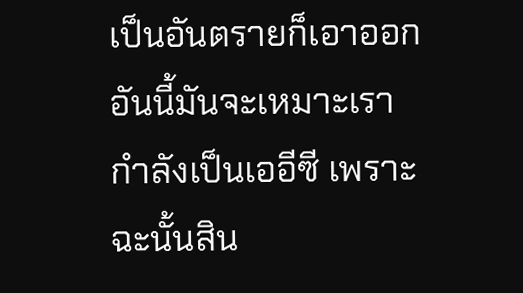เป็นอันตรายก็เอาออก อันนี้มันจะเหมาะเรากําลังเป็นเออีซี เพราะฉะนั้นสิน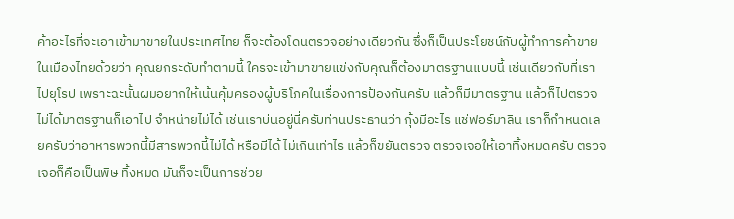ค้าอะไรที่จะเอาเข้ามาขายในประเทศไทย ก็จะต้องโดนตรวจอย่างเดียวกัน ซึ่งก็เป็นประโยชน์กับผู้ทําการค้าขายในเมืองไทยด้วยว่า คุณยกระดับทําตามนี้ ใครจะเข้ามาขายแข่งกับคุณก็ต้องมาตรฐานแบบนี้ เช่นเดียวกับที่เรา ไปยุโรป เพราะฉะนั้นผมอยากให้เน้นคุ้มครองผู้บริโภคในเรื่องการป้องกันครับ แล้วก็มีมาตรฐาน แล้วก็ไปตรวจ ไม่ได้มาตรฐานก็เอาไป จําหน่ายไม่ได้ เช่นเราบ่นอยู่นี่ครับท่านประธานว่า กุ้งมีอะไร แช่ฟอร์มาลิน เราก็กําหนดเลยครับว่าอาหารพวกนี้มีสารพวกนี้ไม่ได้ หรือมีได้ ไม่เกินเท่าไร แล้วก็ขยันตรวจ ตรวจเจอให้เอาทิ้งหมดครับ ตรวจเจอก็คือเป็นพิษ ทิ้งหมด มันก็จะเป็นการช่วย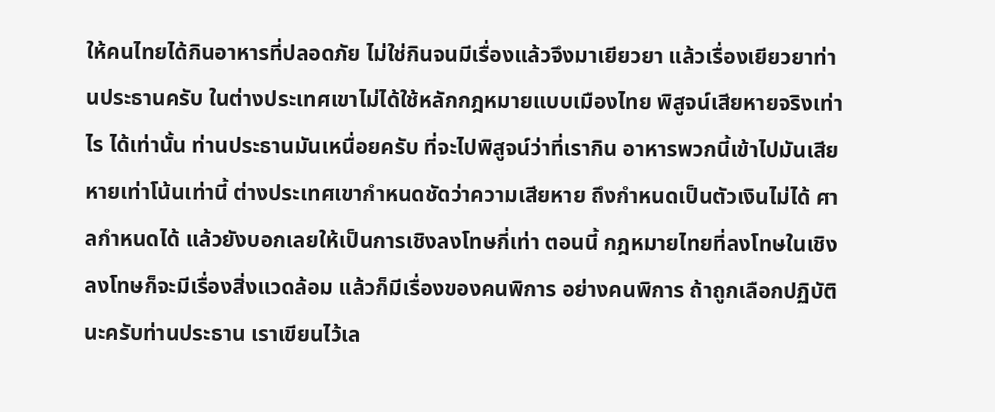ให้คนไทยได้กินอาหารที่ปลอดภัย ไม่ใช่กินจนมีเรื่องแล้วจึงมาเยียวยา แล้วเรื่องเยียวยาท่านประธานครับ ในต่างประเทศเขาไม่ได้ใช้หลักกฎหมายแบบเมืองไทย พิสูจน์เสียหายจริงเท่าไร ได้เท่านั้น ท่านประธานมันเหนื่อยครับ ที่จะไปพิสูจน์ว่าที่เรากิน อาหารพวกนี้เข้าไปมันเสียหายเท่าโน้นเท่านี้ ต่างประเทศเขากําหนดชัดว่าความเสียหาย ถึงกําหนดเป็นตัวเงินไม่ได้ ศาลกําหนดได้ แล้วยังบอกเลยให้เป็นการเชิงลงโทษกี่เท่า ตอนนี้ กฎหมายไทยที่ลงโทษในเชิงลงโทษก็จะมีเรื่องสิ่งแวดล้อม แล้วก็มีเรื่องของคนพิการ อย่างคนพิการ ถ้าถูกเลือกปฏิบัตินะครับท่านประธาน เราเขียนไว้เล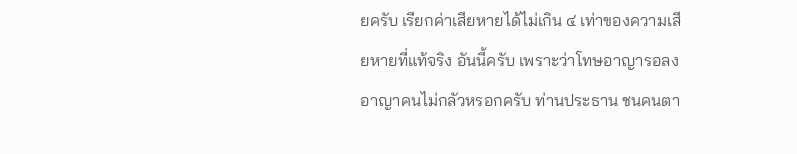ยครับ เรียกค่าเสียหายได้ไม่เกิน ๔ เท่าของความเสียหายที่แท้จริง อันนี้ครับ เพราะว่าโทษอาญารอลงอาญาคนไม่กลัวหรอกครับ ท่านประธาน ชนคนตา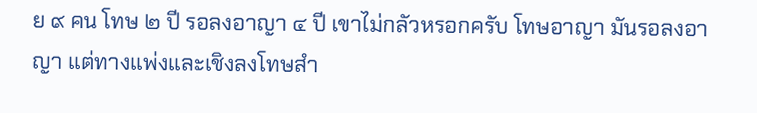ย ๙ คน โทษ ๒ ปี รอลงอาญา ๔ ปี เขาไม่กลัวหรอกครับ โทษอาญา มันรอลงอาญา แต่ทางแพ่งและเชิงลงโทษสํา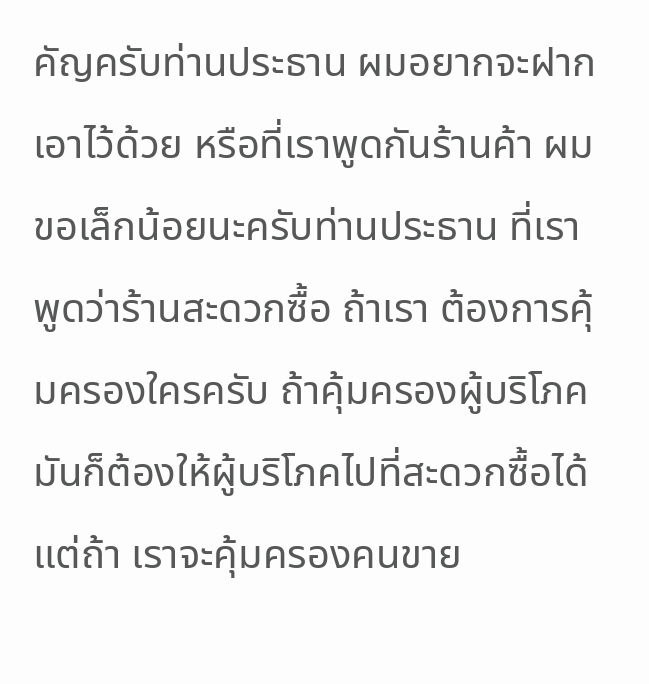คัญครับท่านประธาน ผมอยากจะฝากเอาไว้ด้วย หรือที่เราพูดกันร้านค้า ผมขอเล็กน้อยนะครับท่านประธาน ที่เราพูดว่าร้านสะดวกซื้อ ถ้าเรา ต้องการคุ้มครองใครครับ ถ้าคุ้มครองผู้บริโภคมันก็ต้องให้ผู้บริโภคไปที่สะดวกซื้อได้ แต่ถ้า เราจะคุ้มครองคนขาย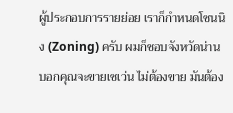ผู้ประกอบการรายย่อย เราก็กําหนดโซนนิง (Zoning) ครับ ผมก็ชอบจังหวัดน่าน บอกคุณจะขายเซเว่น ไม่ต้องขาย มันต้อง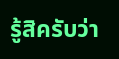รู้สิครับว่า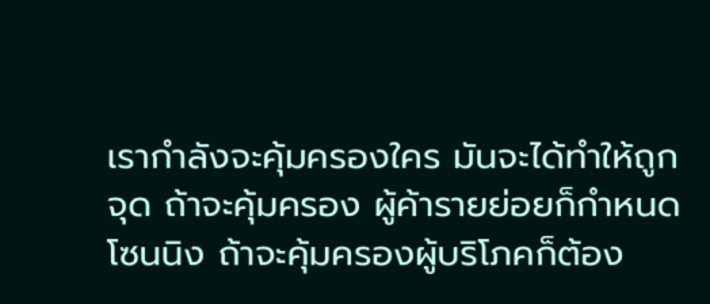เรากําลังจะคุ้มครองใคร มันจะได้ทําให้ถูกจุด ถ้าจะคุ้มครอง ผู้ค้ารายย่อยก็กําหนดโซนนิง ถ้าจะคุ้มครองผู้บริโภคก็ต้อง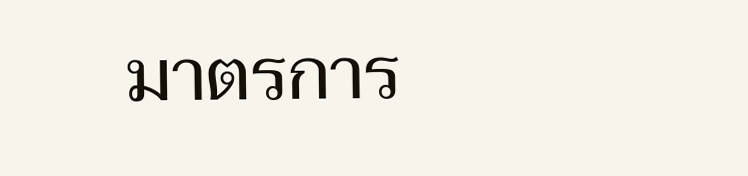มาตรการ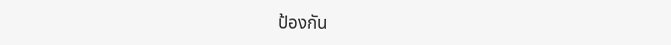ป้องกัน